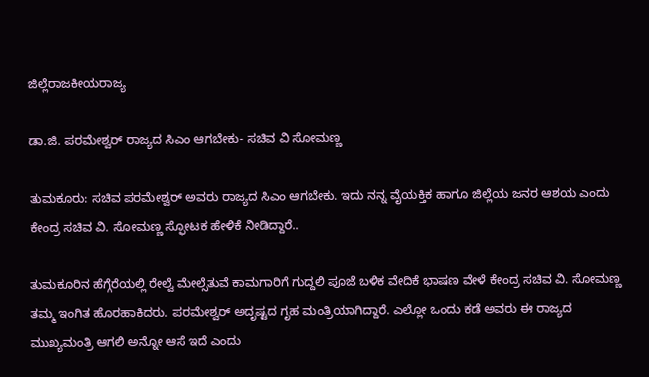ಜಿಲ್ಲೆರಾಜಕೀಯರಾಜ್ಯ

ಡಾ.ಜಿ. ಪರಮೇಶ್ವರ್ ರಾಜ್ಯದ ಸಿಎಂ ಆಗಬೇಕು- ಸಚಿವ ವಿ ಸೋಮಣ್ಣ

ತುಮಕೂರು: ಸಚಿವ ಪರಮೇಶ್ವರ್ ಅವರು ರಾಜ್ಯದ ಸಿಎಂ ಆಗಬೇಕು. ಇದು ನನ್ನ ವೈಯಕ್ತಿಕ ಹಾಗೂ ಜಿಲ್ಲೆಯ ಜನರ ಆಶಯ ಎಂದು ಕೇಂದ್ರ ಸಚಿವ ವಿ. ಸೋಮಣ್ಣ ಸ್ಫೋಟಕ ಹೇಳಿಕೆ ನೀಡಿದ್ದಾರೆ..

ತುಮಕೂರಿನ ಹೆಗ್ಗೆರೆಯಲ್ಲಿ ರೇಲ್ವೆ ಮೇಲ್ಸೆತುವೆ ಕಾಮಗಾರಿಗೆ ಗುದ್ದಲಿ ಪೂಜೆ ಬಳಿಕ ವೇದಿಕೆ ಭಾಷಣ ವೇಳೆ ಕೇಂದ್ರ ಸಚಿವ ವಿ. ಸೋಮಣ್ಣ ತಮ್ಮ ಇಂಗಿತ ಹೊರಹಾಕಿದರು. ಪರಮೇಶ್ವರ್ ಅದೃಷ್ಟದ ಗೃಹ ಮಂತ್ರಿಯಾಗಿದ್ದಾರೆ. ಎಲ್ಲೋ ಒಂದು ಕಡೆ ಅವರು ಈ ರಾಜ್ಯದ ಮುಖ್ಯಮಂತ್ರಿ ಆಗಲಿ ಅನ್ನೋ ಆಸೆ ಇದೆ ಎಂದು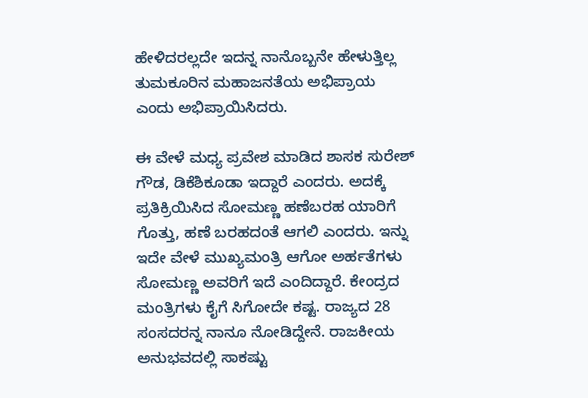ಹೇಳಿದರಲ್ಲದೇ ಇದನ್ನ ನಾನೊಬ್ಬನೇ ಹೇಳುತ್ತಿಲ್ಲ ತುಮಕೂರಿನ ಮಹಾಜನತೆಯ ಅಭಿಪ್ರಾಯ ಎಂದು ಅಭಿಪ್ರಾಯಿಸಿದರು.

ಈ ವೇಳೆ ಮಧ್ಯ ಪ್ರವೇಶ ಮಾಡಿದ ಶಾಸಕ ಸುರೇಶ್ ಗೌಡ, ಡಿಕೆಶಿಕೂಡಾ ಇದ್ದಾರೆ ಎಂದರು. ಅದಕ್ಕೆ ಪ್ರತಿಕ್ರಿಯಿಸಿದ ಸೋಮಣ್ಣ ಹಣೆಬರಹ ಯಾರಿಗೆ ಗೊತ್ತು, ಹಣೆ ಬರಹದಂತೆ ಆಗಲಿ ಎಂದರು. ಇನ್ನು ಇದೇ ವೇಳೆ ಮುಖ್ಯಮಂತ್ರಿ ಆಗೋ ಅರ್ಹತೆಗಳು ಸೋಮಣ್ಣ ಅವರಿಗೆ ಇದೆ ಎಂದಿದ್ದಾರೆ. ಕೇಂದ್ರದ ಮಂತ್ರಿಗಳು ಕೈಗೆ ಸಿಗೋದೇ ಕಷ್ಟ. ರಾಜ್ಯದ 28 ಸಂಸದರನ್ನ ನಾನೂ ನೋಡಿದ್ದೇನೆ. ರಾಜಕೀಯ ಅನುಭವದಲ್ಲಿ ಸಾಕಷ್ಟು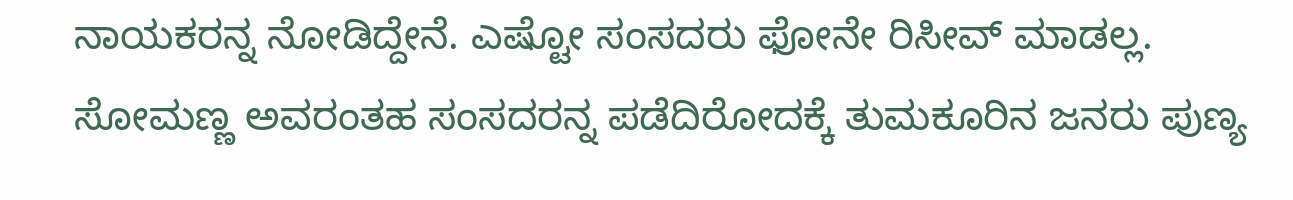ನಾಯಕರನ್ನ ನೋಡಿದ್ದೇನೆ. ಎಷ್ಟೋ ಸಂಸದರು ಫೋನೇ ರಿಸೀವ್ ಮಾಡಲ್ಲ. ಸೋಮಣ್ಣ ಅವರಂತಹ ಸಂಸದರನ್ನ ಪಡೆದಿರೋದಕ್ಕೆ ತುಮಕೂರಿನ ಜನರು ಪುಣ್ಯ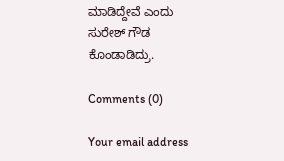ಮಾಡಿದ್ದೇವೆ ಎಂದು ಸುರೇಶ್‌ ಗೌಡ ಕೊಂಡಾಡಿದ್ರು.

Comments (0)

Your email address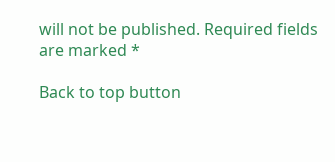will not be published. Required fields are marked *

Back to top button